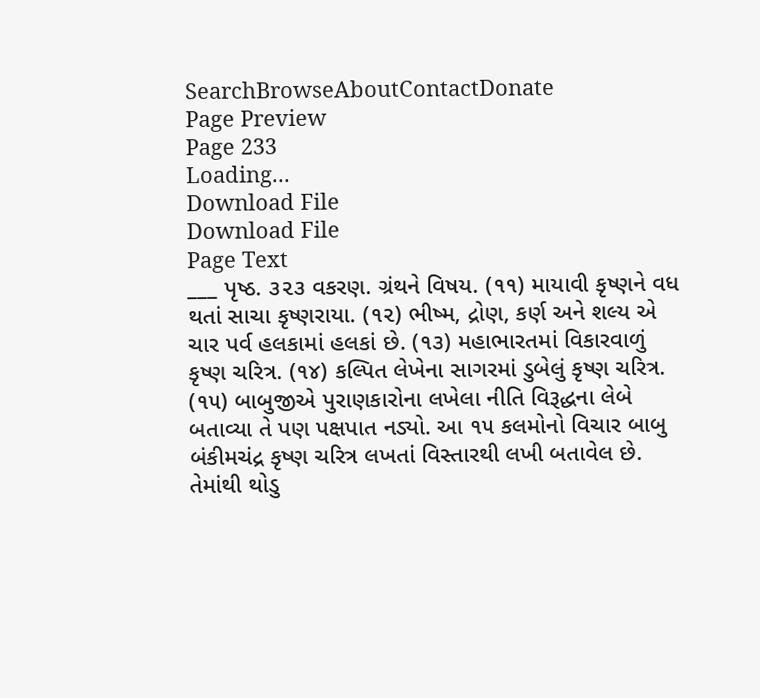SearchBrowseAboutContactDonate
Page Preview
Page 233
Loading...
Download File
Download File
Page Text
___ પૃષ્ઠ. ૩૨૩ વકરણ. ગ્રંથને વિષય. (૧૧) માયાવી કૃષ્ણને વધ થતાં સાચા કૃષ્ણરાયા. (૧૨) ભીષ્મ, દ્રોણ, કર્ણ અને શલ્ય એ ચાર પર્વ હલકામાં હલકાં છે. (૧૩) મહાભારતમાં વિકારવાળું કૃષ્ણ ચરિત્ર. (૧૪) કલ્પિત લેખેના સાગરમાં ડુબેલું કૃષ્ણ ચરિત્ર. (૧૫) બાબુજીએ પુરાણકારોના લખેલા નીતિ વિરૂદ્ધના લેબે બતાવ્યા તે પણ પક્ષપાત નડ્યો. આ ૧૫ કલમોનો વિચાર બાબુ બંકીમચંદ્ર કૃષ્ણ ચરિત્ર લખતાં વિસ્તારથી લખી બતાવેલ છે. તેમાંથી થોડુ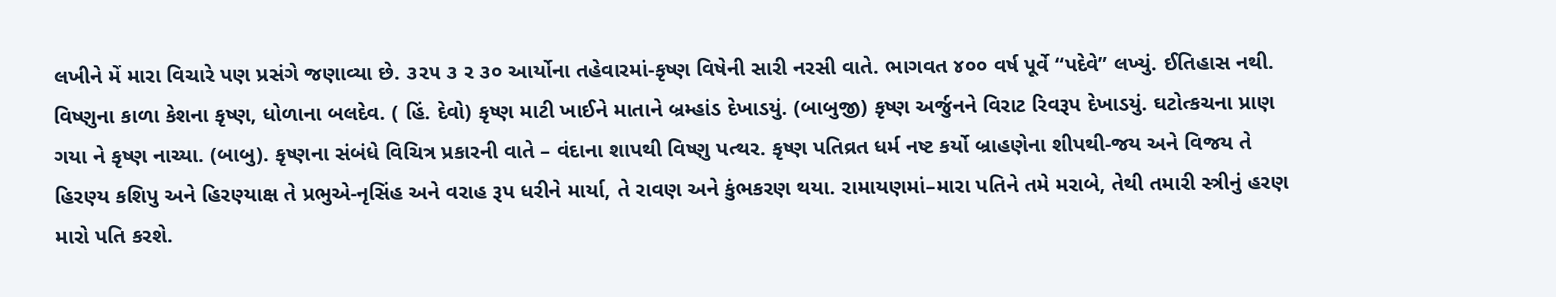લખીને મેં મારા વિચારે પણ પ્રસંગે જણાવ્યા છે. ૩૨૫ ૩ ર ૩૦ આર્યોના તહેવારમાં-કૃષ્ણ વિષેની સારી નરસી વાતે. ભાગવત ૪૦૦ વર્ષ પૂર્વે “પદેવે” લખ્યું. ઈતિહાસ નથી. વિષ્ણુના કાળા કેશના કૃષ્ણ, ધોળાના બલદેવ. ( હિં. દેવો) કૃષ્ણ માટી ખાઈને માતાને બ્રમ્હાંડ દેખાડયું. (બાબુજી) કૃષ્ણ અર્જુનને વિરાટ રિવરૂપ દેખાડયું. ઘટોત્કચના પ્રાણ ગયા ને કૃષ્ણ નાચ્યા. (બાબુ). કૃષ્ણના સંબંધે વિચિત્ર પ્રકારની વાતે – વંદાના શાપથી વિષ્ણુ પત્થર. કૃષ્ણ પતિવ્રત ધર્મ નષ્ટ કર્યો બ્રાહણેના શીપથી-જય અને વિજય તે હિરણ્ય કશિપુ અને હિરણ્યાક્ષ તે પ્રભુએ-નૃસિંહ અને વરાહ રૂપ ધરીને માર્યા, તે રાવણ અને કુંભકરણ થયા. રામાયણમાં–મારા પતિને તમે મરાબે, તેથી તમારી સ્ત્રીનું હરણ મારો પતિ કરશે.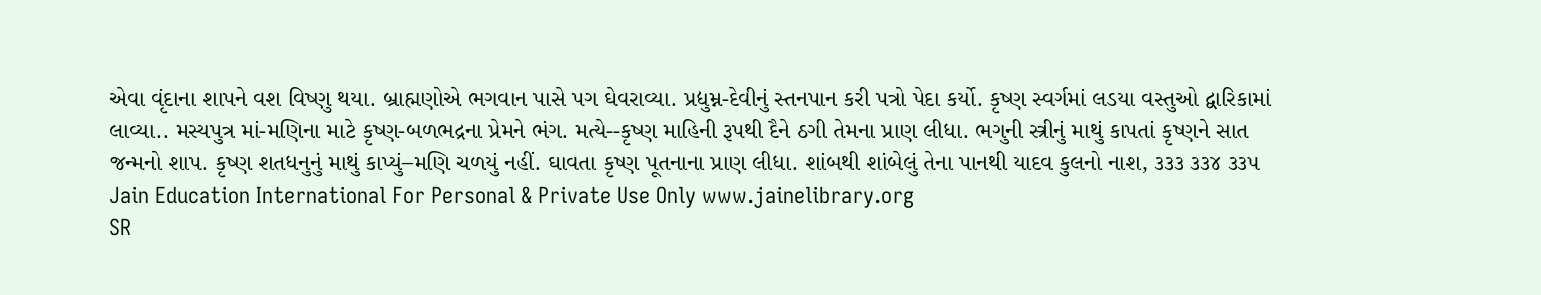એવા વૃંદાના શાપને વશ વિષ્ણુ થયા. બ્રાહ્મણોએ ભગવાન પાસે પગ ઘેવરાવ્યા. પ્રદ્યુમ્ન-દેવીનું સ્તનપાન કરી પત્રો પેદા કર્યો. કૃષ્ણ સ્વર્ગમાં લડયા વસ્તુઓ દ્વારિકામાં લાવ્યા.. મસ્યપુત્ર માં-મણિના માટે કૃષ્ણ-બળભદ્રના પ્રેમને ભંગ. મત્યે--કૃષ્ણ માહિની રૂપથી દૈને ઠગી તેમના પ્રાણ લીધા. ભગુની સ્ત્રીનું માથું કાપતાં કૃષ્ણને સાત જન્મનો શાપ. કૃષ્ણ શતધનુનું માથું કાપ્યું–મણિ ચળયું નહીં. ઘાવતા કૃષ્ણ પૂતનાના પ્રાણ લીધા. શાંબથી શાંબેલું તેના પાનથી યાદવ કુલનો નાશ, ૩૩૩ ૩૩૪ ૩૩૫ Jain Education International For Personal & Private Use Only www.jainelibrary.org
SR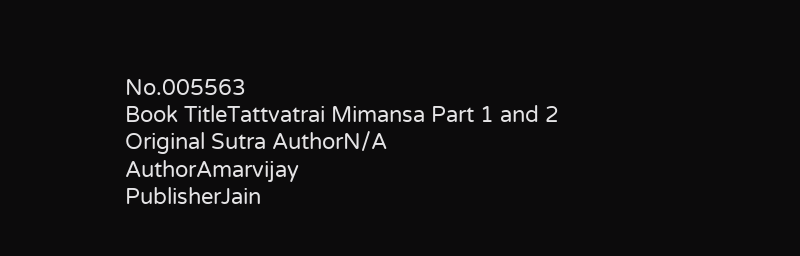No.005563
Book TitleTattvatrai Mimansa Part 1 and 2
Original Sutra AuthorN/A
AuthorAmarvijay
PublisherJain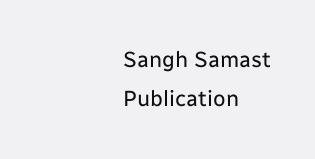Sangh Samast
Publication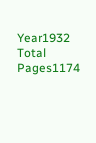Year1932
Total Pages1174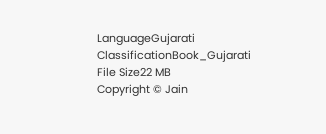LanguageGujarati
ClassificationBook_Gujarati
File Size22 MB
Copyright © Jain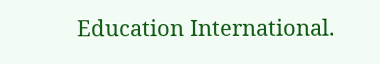Education International.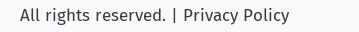All rights reserved. | Privacy Policy